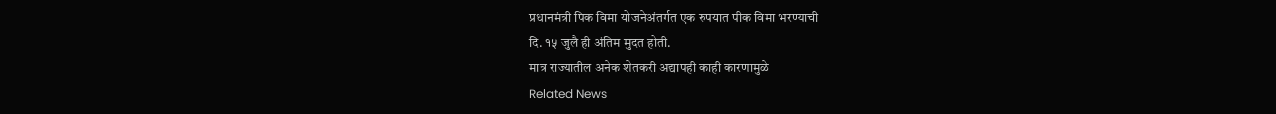प्रधानमंत्री पिक विमा योजनेअंतर्गत एक रुपयात पीक विमा भरण्याची
दि. १५ जुलै ही अंतिम मुदत होती.
मात्र राज्यातील अनेक शेतकरी अद्यापही काही कारणामुळे
Related News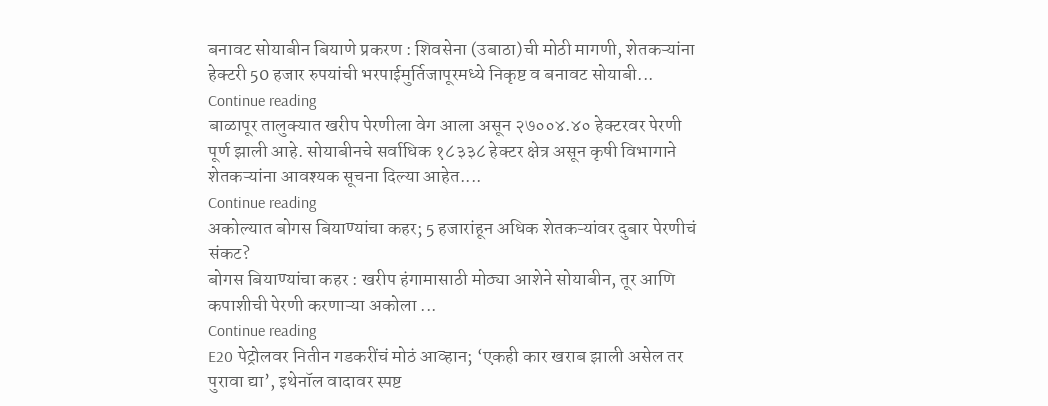बनावट सोयाबीन बियाणे प्रकरण : शिवसेना (उबाठा)ची मोठी मागणी, शेतकऱ्यांना हेक्टरी 50 हजार रुपयांची भरपाईमुर्तिजापूरमध्ये निकृष्ट व बनावट सोयाबी...
Continue reading
बाळापूर तालुक्यात खरीप पेरणीला वेग आला असून २७००४.४० हेक्टरवर पेरणी पूर्ण झाली आहे. सोयाबीनचे सर्वाधिक १८३३८ हेक्टर क्षेत्र असून कृषी विभागाने शेतकऱ्यांना आवश्यक सूचना दिल्या आहेत....
Continue reading
अकोल्यात बोगस बियाण्यांचा कहर; 5 हजारांहून अधिक शेतकऱ्यांवर दुबार पेरणीचं संकट?
बोगस बियाण्यांचा कहर : खरीप हंगामासाठी मोठ्या आशेने सोयाबीन, तूर आणि कपाशीची पेरणी करणाऱ्या अकोला ...
Continue reading
E20 पेट्रोलवर नितीन गडकरींचं मोठं आव्हान; ‘एकही कार खराब झाली असेल तर पुरावा द्या’, इथेनॉल वादावर स्पष्ट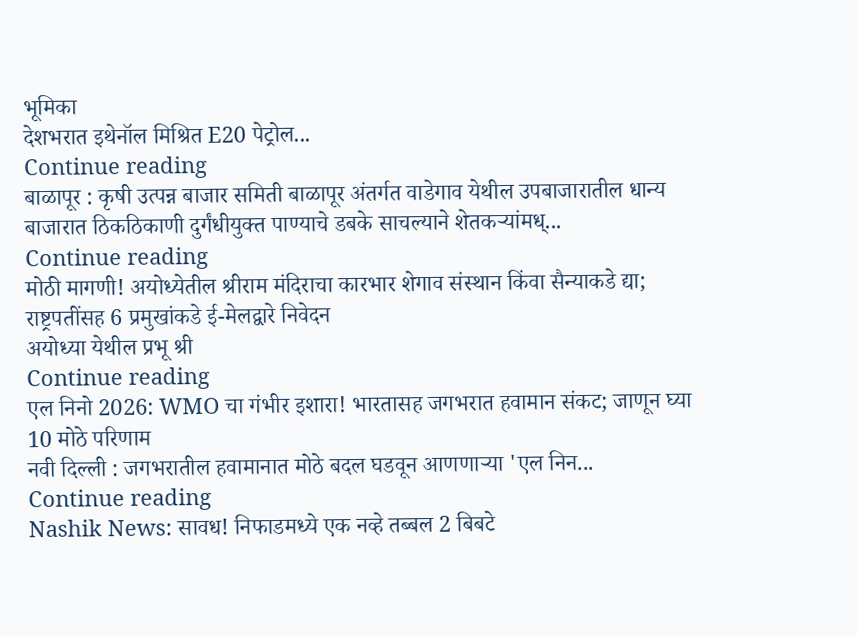भूमिका
देशभरात इथेनॉल मिश्रित E20 पेट्रोल...
Continue reading
बाळापूर : कृषी उत्पन्न बाजार समिती बाळापूर अंतर्गत वाडेगाव येथील उपबाजारातील धान्य बाजारात ठिकठिकाणी दुर्गंधीयुक्त पाण्याचे डबके साचल्याने शेतकऱ्यांमध्...
Continue reading
मोठी मागणी! अयोध्येतील श्रीराम मंदिराचा कारभार शेगाव संस्थान किंवा सैन्याकडे द्या; राष्ट्रपतींसह 6 प्रमुखांकडे ई-मेलद्वारे निवेदन
अयोध्या येथील प्रभू श्री
Continue reading
एल निनो 2026: WMO चा गंभीर इशारा! भारतासह जगभरात हवामान संकट; जाणून घ्या 10 मोठे परिणाम
नवी दिल्ली : जगभरातील हवामानात मोठे बदल घडवून आणणाऱ्या 'एल निन...
Continue reading
Nashik News: सावध! निफाडमध्ये एक नव्हे तब्बल 2 बिबटे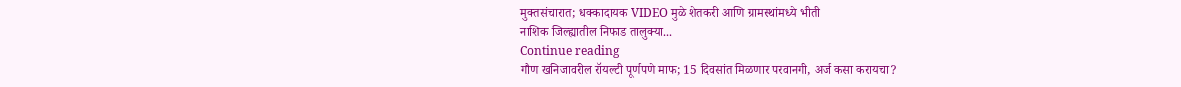मुक्तसंचारात; धक्कादायक VIDEO मुळे शेतकरी आणि ग्रामस्थांमध्ये भीती
नाशिक जिल्ह्यातील निफाड तालुक्या...
Continue reading
गौण खनिजावरील रॉयल्टी पूर्णपणे माफ; 15 दिवसांत मिळणार परवानगी, अर्ज कसा करायचा?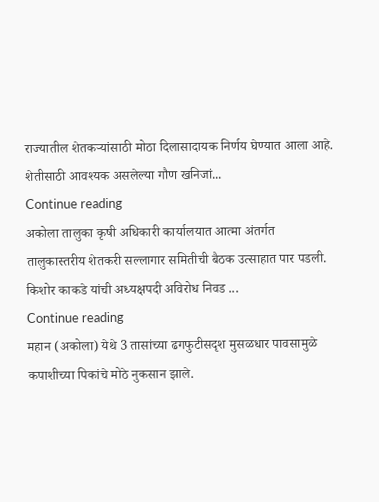राज्यातील शेतकऱ्यांसाठी मोठा दिलासादायक निर्णय घेण्यात आला आहे. शेतीसाठी आवश्यक असलेल्या गौण खनिजां...
Continue reading
अकोला तालुका कृषी अधिकारी कार्यालयात आत्मा अंतर्गत तालुकास्तरीय शेतकरी सल्लागार समितीची बैठक उत्साहात पार पडली. किशोर काकडे यांची अध्यक्षपदी अविरोध निवड ...
Continue reading
महान (अकोला) येथे 3 तासांच्या ढगफुटीसदृश मुसळधार पावसामुळे कपाशीच्या पिकांचे मोठे नुकसान झाले.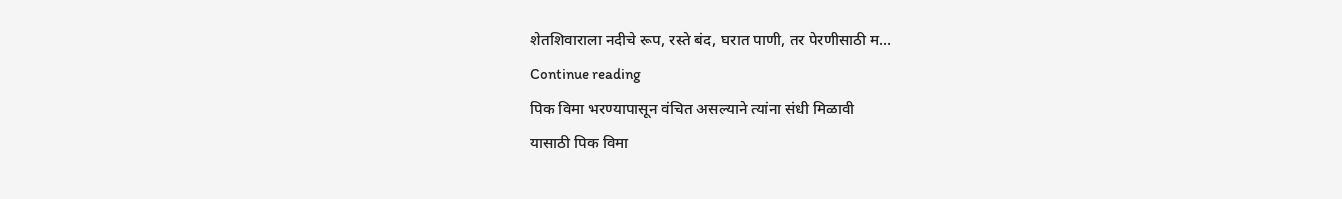शेतशिवाराला नदीचे रूप, रस्ते बंद, घरात पाणी, तर पेरणीसाठी म...
Continue reading
पिक विमा भरण्यापासून वंचित असल्याने त्यांना संधी मिळावी
यासाठी पिक विमा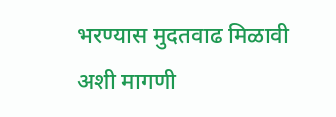भरण्यास मुदतवाढ मिळावी अशी मागणी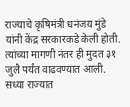राज्याचे कृषिमंत्री धनंजय मुंडे यांनी केंद्र सरकारकडे केली होती.
त्यांच्या मागणी नंतर ही मुदत ३१ जुलै पर्यंत वाढवण्यात आली.
सध्या राज्यात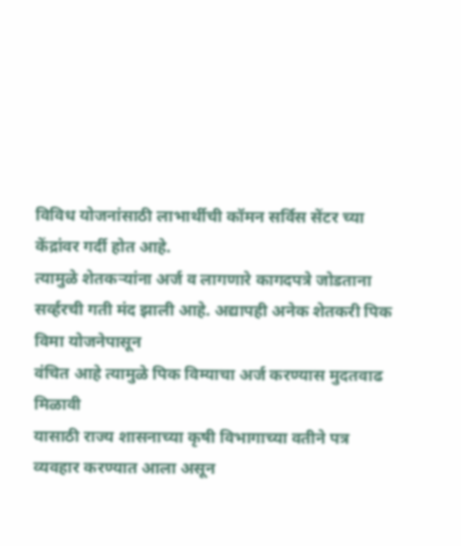विविध योजनांसाठी लाभार्थीची कॉमन सर्विस सेंटर च्या
केंद्रांवर गर्दी होत आहे.
त्यामुळे शेतकऱ्यांना अर्ज व लागणारे कागदपत्रे जोडताना
सर्व्हरची गती मंद झाली आहे. अद्यापही अनेक शेतकरी पिक विमा योजनेपासून
वंचित आहे त्यामुळे पिक विम्याचा अर्ज करण्यास मुदतवाढ मिळावी
यासाठी राज्य शासनाच्या कृषी विभागाच्या वतीने पत्र व्यवहार करण्यात आला असून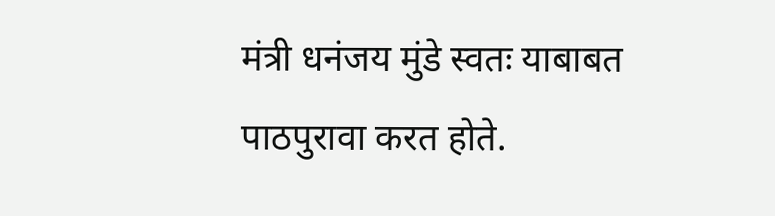मंत्री धनंजय मुंडे स्वतः याबाबत पाठपुरावा करत होते.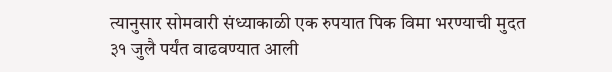त्यानुसार सोमवारी संध्याकाळी एक रुपयात पिक विमा भरण्याची मुदत
३१ जुलै पर्यंत वाढवण्यात आली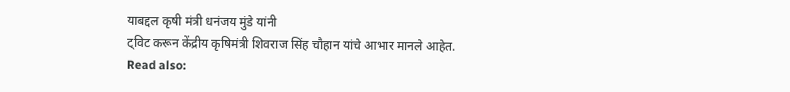याबद्दल कृषी मंत्री धनंजय मुंडे यांनी
ट्विट करून केंद्रीय कृषिमंत्री शिवराज सिंह चौहान यांचे आभार मानले आहेत.
Read also: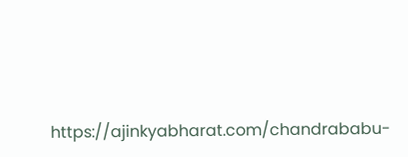https://ajinkyabharat.com/chandrababu-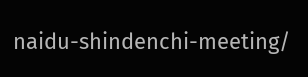naidu-shindenchi-meeting/